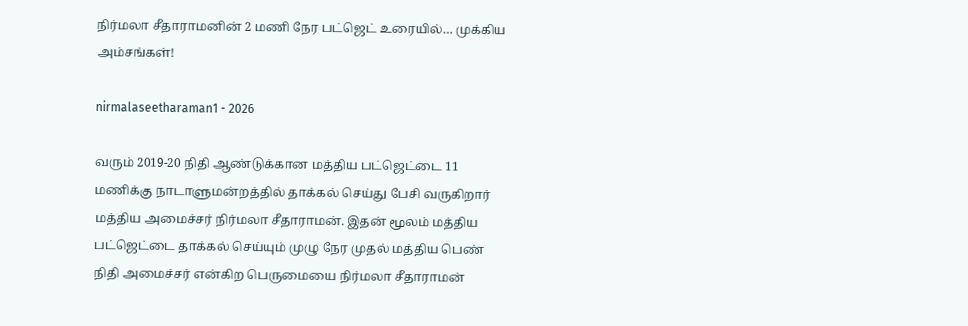நிர்மலா சீதாராமனின் 2 மணி நேர பட்ஜெட் உரையில்… முக்கிய அம்சங்கள்!

nirmalaseetharaman1 - 2026

வரும் 2019-20 நிதி ஆண்டுக்கான மத்திய பட்ஜெட்டை 11 மணிக்கு நாடாளுமன்றத்தில் தாக்கல் செய்து பேசி வருகிறார் மத்திய அமைச்சர் நிர்மலா சீதாராமன். இதன் மூலம் மத்திய பட்ஜெட்டை தாக்கல் செய்யும் முழு நேர முதல் மத்திய பெண் நிதி அமைச்சர் என்கிற பெருமையை நிர்மலா சீதாராமன்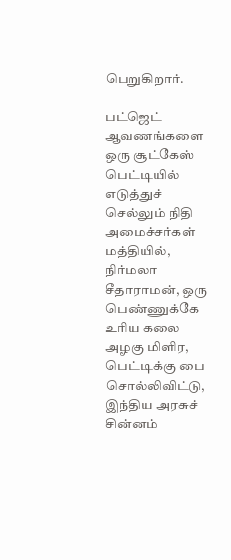பெறுகிறார்.

பட்ஜெட் ஆவணங்களை ஒரு சூட்கேஸ் பெட்டியில் எடுத்துச் செல்லும் நிதி அமைச்சர்கள் மத்தியில், நிர்மலா சீதாராமன், ஒரு பெண்ணுக்கே உரிய கலை அழகு மிளிர, பெட்டிக்கு பை சொல்லிவிட்டு, இந்திய அரசுச் சின்னம்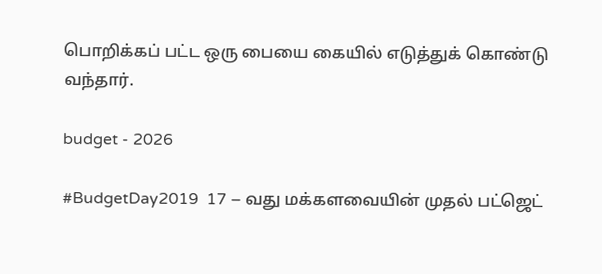பொறிக்கப் பட்ட ஒரு பையை கையில் எடுத்துக் கொண்டு வந்தார்.

budget - 2026

#BudgetDay2019  17 – வது மக்களவையின் முதல் பட்ஜெட்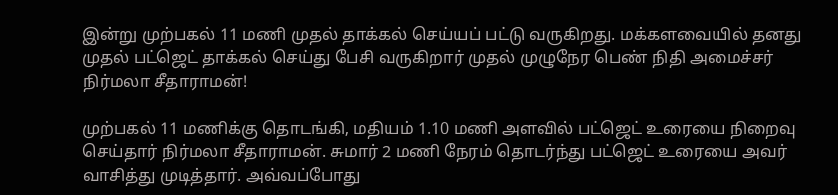இன்று முற்பகல் 11 மணி முதல் தாக்கல் செய்யப் பட்டு வருகிறது. மக்களவையில் தனது முதல் பட்ஜெட் தாக்கல் செய்து பேசி வருகிறார் முதல் முழுநேர பெண் நிதி அமைச்சர் நிர்மலா சீதாராமன்!

முற்பகல் 11 மணிக்கு தொடங்கி, மதியம் 1.10 மணி அளவில் பட்ஜெட் உரையை நிறைவு செய்தார் நிர்மலா சீதாராமன். சுமார் 2 மணி நேரம் தொடர்ந்து பட்ஜெட் உரையை அவர் வாசித்து முடித்தார். அவ்வப்போது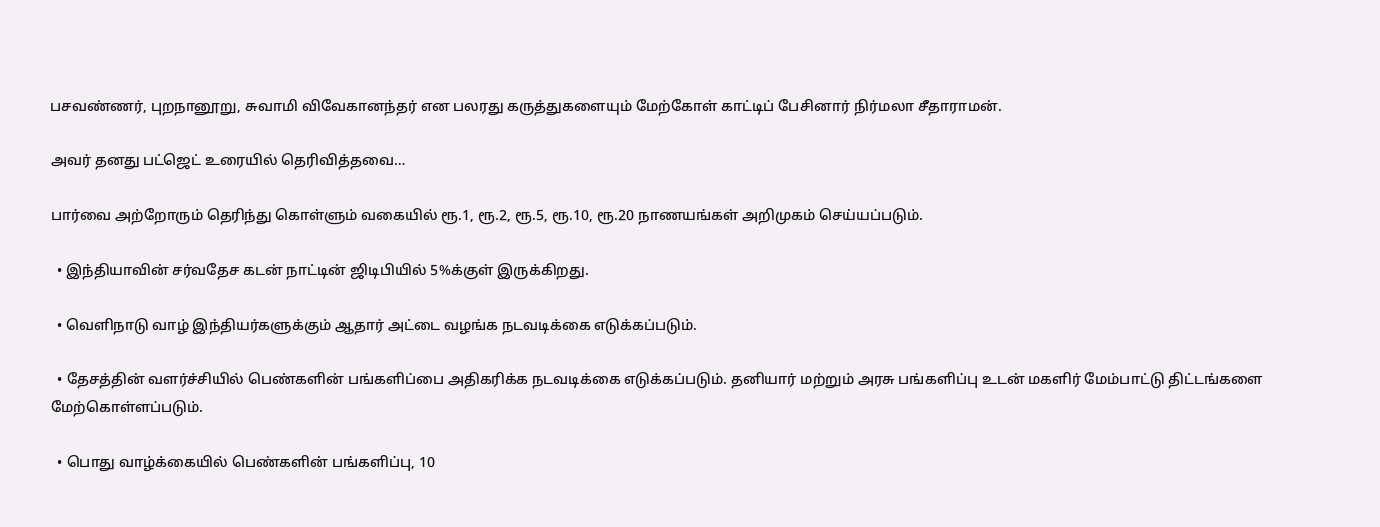பசவண்ணர், புறநானூறு, சுவாமி விவேகானந்தர் என பலரது கருத்துகளையும் மேற்கோள் காட்டிப் பேசினார் நிர்மலா சீதாராமன்.

அவர் தனது பட்ஜெட் உரையில் தெரிவித்தவை…

பார்வை அற்றோரும் தெரிந்து கொள்ளும் வகையில் ரூ.1, ரூ.2, ரூ.5, ரூ.10, ரூ.20 நாணயங்கள் அறிமுகம் செய்யப்படும்.

  • இந்தியாவின் சர்வதேச கடன் நாட்டின் ஜிடிபியில் 5%க்குள் இருக்கிறது.

  • வெளிநாடு வாழ் இந்தியர்களுக்கும் ஆதார் அட்டை வழங்க நடவடிக்கை எடுக்கப்படும்.

  • தேசத்தின் வளர்ச்சியில் பெண்களின் பங்களிப்பை அதிகரிக்க நடவடிக்கை எடுக்கப்படும். தனியார் மற்றும் அரசு பங்களிப்பு உடன் மகளிர் மேம்பாட்டு திட்டங்களை மேற்கொள்ளப்படும்.

  • பொது வாழ்க்கையில் பெண்களின் பங்களிப்பு, 10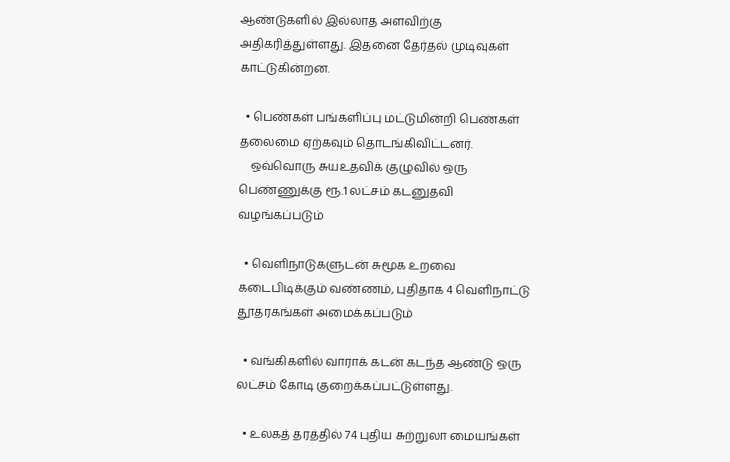ஆண்டுகளில் இல்லாத அளவிற்கு அதிகரித்துள்ளது. இதனை தேர்தல் முடிவுகள் காட்டுகின்றன.

  • பெண்கள் பங்களிப்பு மட்டுமின்றி பெண்கள் தலைமை ஏற்கவும் தொடங்கிவிட்டனர்.
    ஒவ்வொரு சுயஉதவிக் குழுவில் ஒரு பெண்ணுக்கு ரூ.1 லட்சம் கடனுதவி வழங்கப்படும்

  • வெளிநாடுகளுடன் சுமூக உறவை கடைபிடிக்கும் வண்ணம், புதிதாக 4 வெளிநாட்டு தூதரகங்கள் அமைக்கப்படும்

  • வங்கிகளில் வாராக் கடன் கடந்த ஆண்டு ஒரு லட்சம் கோடி குறைக்கப்பட்டுள்ளது.

  • உலகத் தரத்தில் 74 புதிய சுற்றுலா மையங்கள்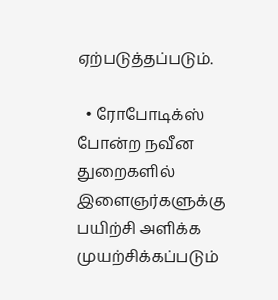ஏற்படுத்தப்படும்.

  • ரோபோடிக்ஸ் போன்ற நவீன துறைகளில் இளைஞர்களுக்கு பயிற்சி அளிக்க முயற்சிக்கப்படும்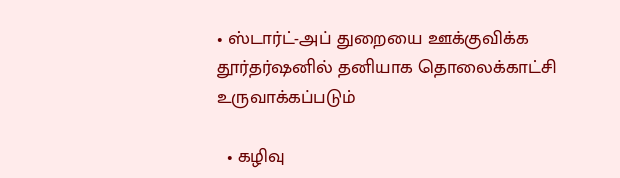• ஸ்டார்ட்-அப் துறையை ஊக்குவிக்க தூர்தர்ஷனில் தனியாக தொலைக்காட்சி உருவாக்கப்படும்

  • கழிவு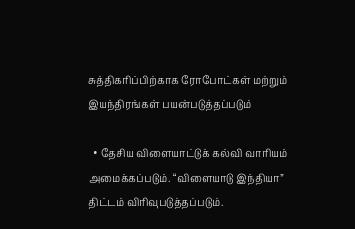சுத்திகரிப்பிற்காக ரோபோட்கள் மற்றும் இயந்திரங்கள் பயன்படுத்தப்படும்

  • தேசிய விளையாட்டுக் கல்வி வாரியம் அமைக்கப்படும். “விளையாடு இந்தியா” திட்டம் விரிவுபடுத்தப்படும்.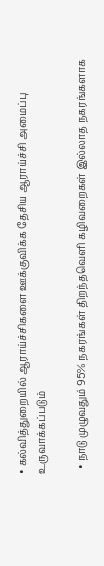• கல்வித்துறையில் ஆராய்ச்சிகளை ஊக்குவிக்க தேசிய ஆராய்ச்சி அமைப்பு உருவாக்கப்படும்

  • நாடு முழுவதும் 95% நகரங்கள் திறந்தவெளி கழிவறைகள் இல்லாத நகரங்களாக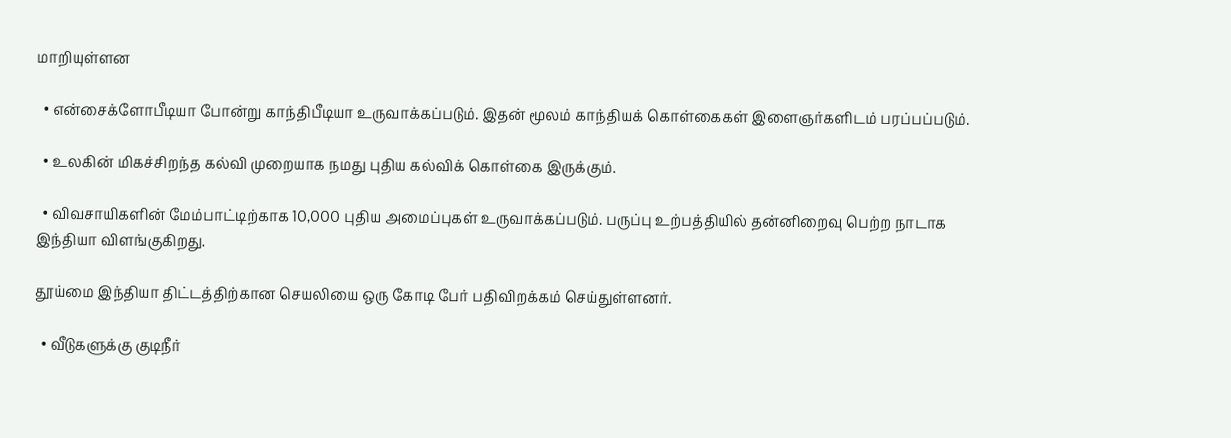மாறியுள்ளன

  • என்சைக்ளோபீடியா போன்று காந்திபீடியா உருவாக்கப்படும். இதன் மூலம் காந்தியக் கொள்கைகள் இளைஞர்களிடம் பரப்பப்படும்.

  • உலகின் மிகச்சிறந்த கல்வி முறையாக நமது புதிய கல்விக் கொள்கை இருக்கும்.

  • விவசாயிகளின் மேம்பாட்டிற்காக 10,000 புதிய அமைப்புகள் உருவாக்கப்படும். பருப்பு உற்பத்தியில் தன்னிறைவு பெற்ற நாடாக இந்தியா விளங்குகிறது.

தூய்மை இந்தியா திட்டத்திற்கான செயலியை ஒரு கோடி பேர் பதிவிறக்கம் செய்துள்ளனர்.

  • வீடுகளுக்கு குடிநீர்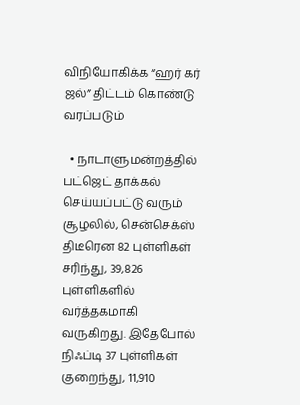விநியோகிக்க “ஹர் கர் ஜல்” திட்டம் கொண்டு வரப்படும்

  • நாடாளுமன்றத்தில் பட்ஜெட் தாக்கல் செய்யப்பட்டு வரும் சூழலில், சென்செக்ஸ் திடீரென 82 புள்ளிகள் சரிந்து, 39,826 புள்ளிகளில் வர்த்தகமாகி வருகிறது. இதேபோல் நிஃப்டி 37 புள்ளிகள் குறைந்து, 11,910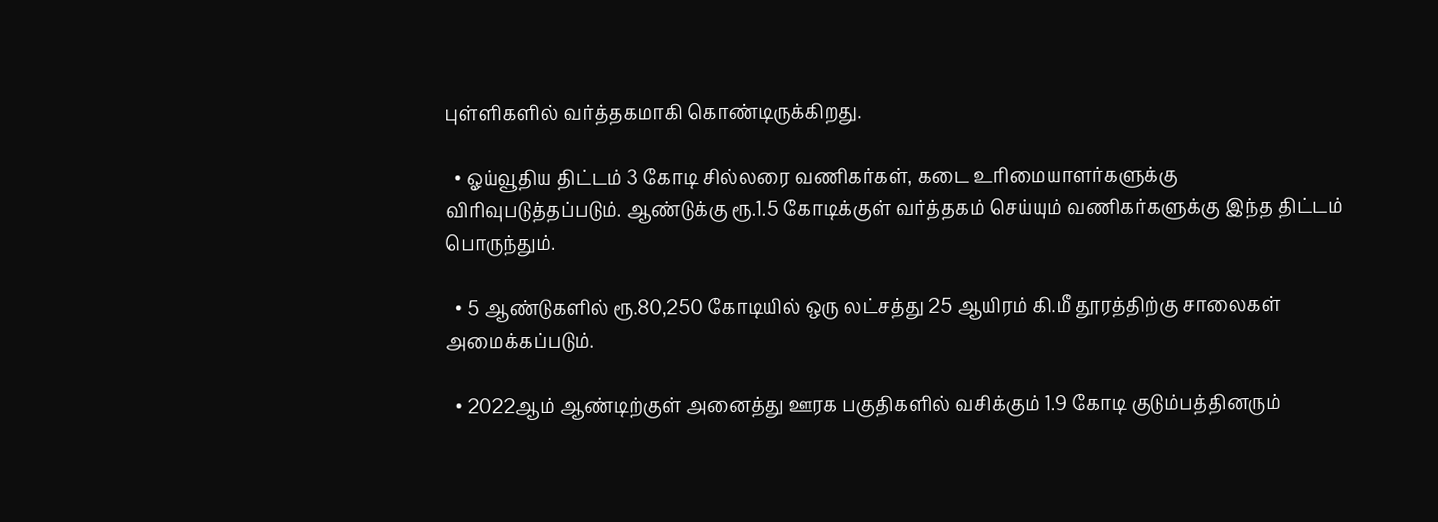புள்ளிகளில் வர்த்தகமாகி கொண்டிருக்கிறது.

  • ஓய்வூதிய திட்டம் 3 கோடி சில்லரை வணிகர்கள், கடை உரிமையாளர்களுக்கு விரிவுபடுத்தப்படும். ஆண்டுக்கு ரூ.1.5 கோடிக்குள் வர்த்தகம் செய்யும் வணிகர்களுக்கு இந்த திட்டம் பொருந்தும்.

  • 5 ஆண்டுகளில் ரூ.80,250 கோடியில் ஒரு லட்சத்து 25 ஆயிரம் கி.மீ தூரத்திற்கு சாலைகள் அமைக்கப்படும்.

  • 2022ஆம் ஆண்டிற்குள் அனைத்து ஊரக பகுதிகளில் வசிக்கும் 1.9 கோடி குடும்பத்தினரும்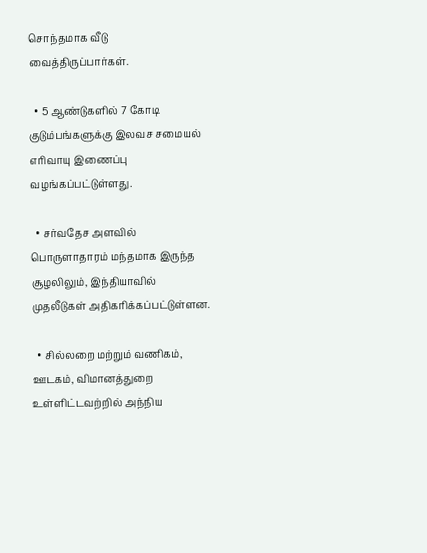சொந்தமாக வீடு வைத்திருப்பார்கள்.

  • 5 ஆண்டுகளில் 7 கோடி குடும்பங்களுக்கு இலவச சமையல் எரிவாயு இணைப்பு வழங்கப்பட்டுள்ளது.

  • சர்வதேச அளவில் பொருளாதாரம் மந்தமாக இருந்த சூழலிலும், இந்தியாவில் முதலீடுகள் அதிகரிக்கப்பட்டுள்ளன.

  • சில்லறை மற்றும் வணிகம், ஊடகம், விமானத்துறை உள்ளிட்டவற்றில் அந்நிய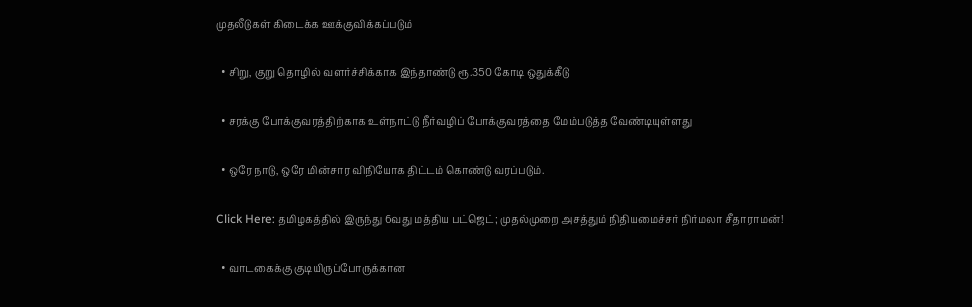முதலீடுகள் கிடைக்க ஊக்குவிக்கப்படும்

  • சிறு, குறு தொழில் வளர்ச்சிக்காக இந்தாண்டு ரூ.350 கோடி ஒதுக்கீடு

  • சரக்கு போக்குவரத்திற்காக உள்நாட்டு நீர்வழிப் போக்குவரத்தை மேம்படுத்த வேண்டியுள்ளது

  • ஒரே நாடு, ஒரே மின்சார விநியோக திட்டம் கொண்டு வரப்படும்.

Click Here: தமிழகத்தில் இருந்து 6வது மத்திய பட்ஜெட்; முதல்முறை அசத்தும் நிதியமைச்சர் நிர்மலா சீதாராமன்!

  • வாடகைக்கு குடியிருப்போருக்கான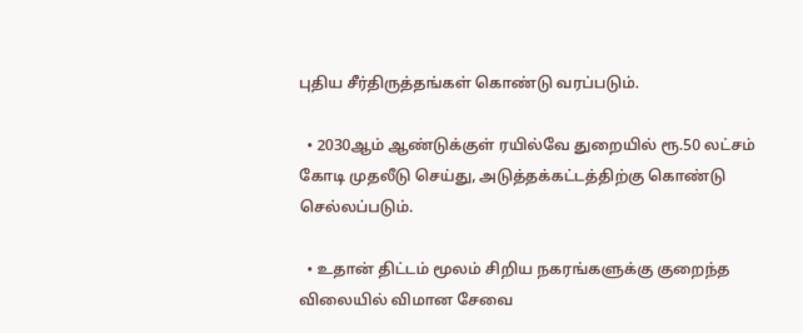புதிய சீர்திருத்தங்கள் கொண்டு வரப்படும்.

  • 2030ஆம் ஆண்டுக்குள் ரயில்வே துறையில் ரூ.50 லட்சம் கோடி முதலீடு செய்து, அடுத்தக்கட்டத்திற்கு கொண்டு செல்லப்படும்.

  • உதான் திட்டம் மூலம் சிறிய நகரங்களுக்கு குறைந்த விலையில் விமான சேவை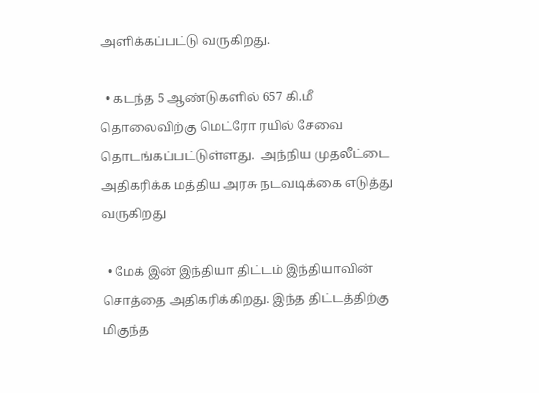அளிக்கப்பட்டு வருகிறது.

  • கடந்த 5 ஆண்டுகளில் 657 கி.மீ தொலைவிற்கு மெட்ரோ ரயில் சேவை தொடங்கப்பட்டுள்ளது.  அந்நிய முதலீட்டை அதிகரிக்க மத்திய அரசு நடவடிக்கை எடுத்து வருகிறது

  • மேக் இன் இந்தியா திட்டம் இந்தியாவின் சொத்தை அதிகரிக்கிறது. இந்த திட்டத்திற்கு மிகுந்த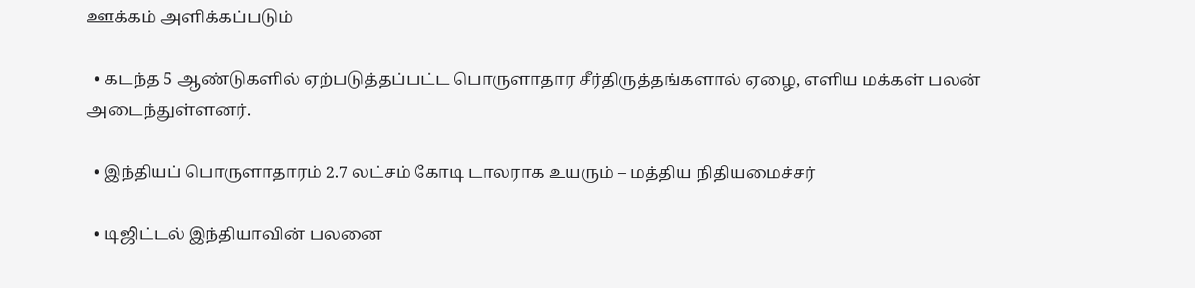ஊக்கம் அளிக்கப்படும்

  • கடந்த 5 ஆண்டுகளில் ஏற்படுத்தப்பட்ட பொருளாதார சீர்திருத்தங்களால் ஏழை, எளிய மக்கள் பலன் அடைந்துள்ளனர்.

  • இந்தியப் பொருளாதாரம் 2.7 லட்சம் கோடி டாலராக உயரும் – மத்திய நிதியமைச்சர்

  • டிஜிட்டல் இந்தியாவின் பலனை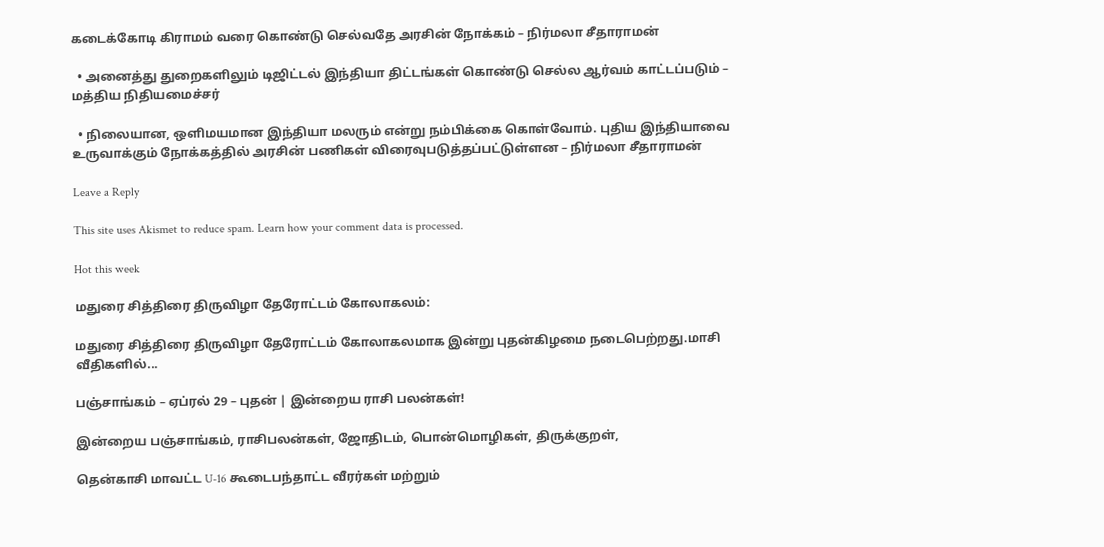கடைக்கோடி கிராமம் வரை கொண்டு செல்வதே அரசின் நோக்கம் – நிர்மலா சீதாராமன்

  • அனைத்து துறைகளிலும் டிஜிட்டல் இந்தியா திட்டங்கள் கொண்டு செல்ல ஆர்வம் காட்டப்படும் – மத்திய நிதியமைச்சர்

  • நிலையான, ஒளிமயமான இந்தியா மலரும் என்று நம்பிக்கை கொள்வோம். புதிய இந்தியாவை உருவாக்கும் நோக்கத்தில் அரசின் பணிகள் விரைவுபடுத்தப்பட்டுள்ளன – நிர்மலா சீதாராமன்

Leave a Reply

This site uses Akismet to reduce spam. Learn how your comment data is processed.

Hot this week

மதுரை சித்திரை திருவிழா தேரோட்டம் கோலாகலம்:

மதுரை சித்திரை திருவிழா தேரோட்டம் கோலாகலமாக இன்று புதன்கிழமை நடைபெற்றது.மாசி வீதிகளில்...

பஞ்சாங்கம் – ஏப்ரல் 29 – புதன் | இன்றைய ராசி பலன்கள்!

இன்றைய பஞ்சாங்கம், ராசிபலன்கள், ஜோதிடம், பொன்மொழிகள், திருக்குறள்,

தென்காசி மாவட்ட U-16 கூடைபந்தாட்ட வீரர்கள் மற்றும்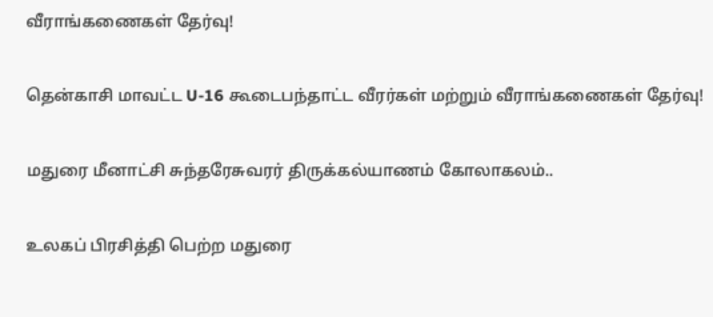வீராங்கணைகள் தேர்வு!

தென்காசி மாவட்ட U-16 கூடைபந்தாட்ட வீரர்கள் மற்றும் வீராங்கணைகள் தேர்வு!

மதுரை மீனாட்சி சுந்தரேசுவரர் திருக்கல்யாணம் கோலாகலம்..

உலகப் பிரசித்தி பெற்ற மதுரை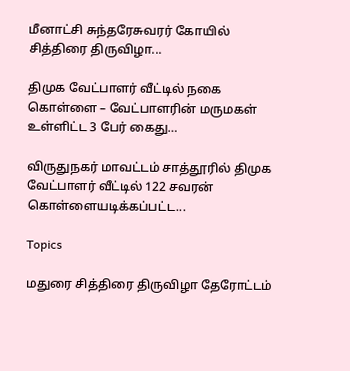மீனாட்சி சுந்தரேசுவரர் கோயில் சித்திரை திருவிழா...

திமுக வேட்பாளர் வீட்டில் நகை கொள்ளை – வேட்பாளரின் மருமகள் உள்ளிட்ட 3 பேர் கைது…

விருதுநகர் மாவட்டம் சாத்தூரில் திமுக வேட்பாளர் வீட்டில் 122 சவரன் கொள்ளையடிக்கப்பட்ட...

Topics

மதுரை சித்திரை திருவிழா தேரோட்டம்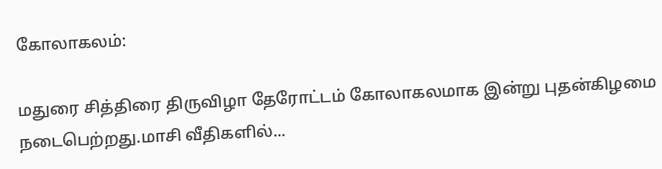கோலாகலம்:

மதுரை சித்திரை திருவிழா தேரோட்டம் கோலாகலமாக இன்று புதன்கிழமை நடைபெற்றது.மாசி வீதிகளில்...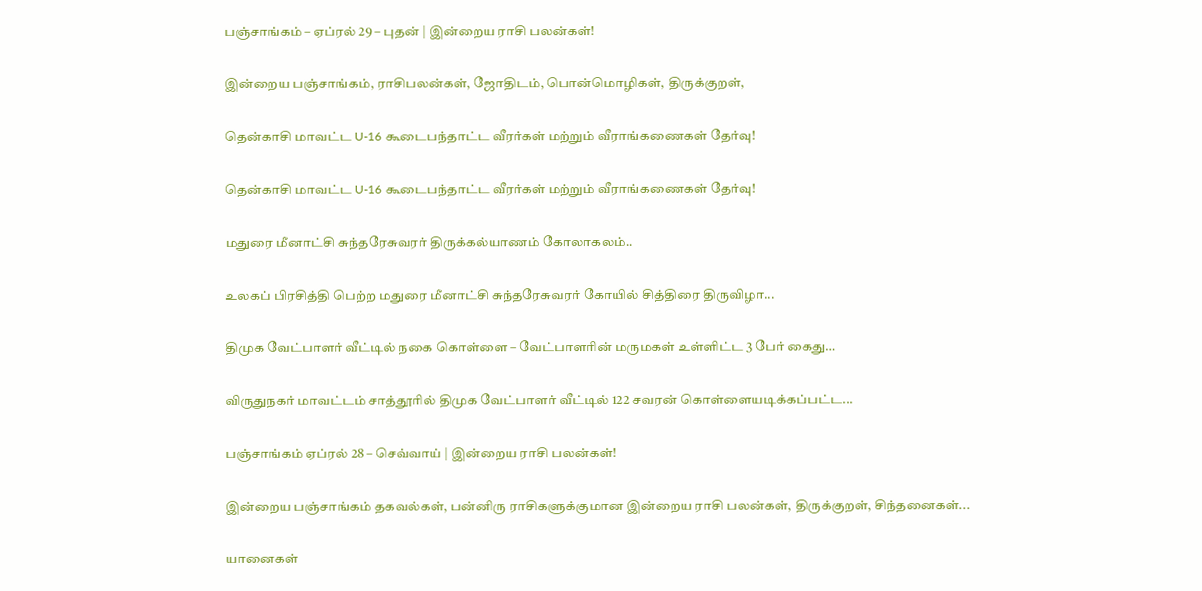பஞ்சாங்கம் – ஏப்ரல் 29 – புதன் | இன்றைய ராசி பலன்கள்!

இன்றைய பஞ்சாங்கம், ராசிபலன்கள், ஜோதிடம், பொன்மொழிகள், திருக்குறள்,

தென்காசி மாவட்ட U-16 கூடைபந்தாட்ட வீரர்கள் மற்றும் வீராங்கணைகள் தேர்வு!

தென்காசி மாவட்ட U-16 கூடைபந்தாட்ட வீரர்கள் மற்றும் வீராங்கணைகள் தேர்வு!

மதுரை மீனாட்சி சுந்தரேசுவரர் திருக்கல்யாணம் கோலாகலம்..

உலகப் பிரசித்தி பெற்ற மதுரை மீனாட்சி சுந்தரேசுவரர் கோயில் சித்திரை திருவிழா...

திமுக வேட்பாளர் வீட்டில் நகை கொள்ளை – வேட்பாளரின் மருமகள் உள்ளிட்ட 3 பேர் கைது…

விருதுநகர் மாவட்டம் சாத்தூரில் திமுக வேட்பாளர் வீட்டில் 122 சவரன் கொள்ளையடிக்கப்பட்ட...

பஞ்சாங்கம் ஏப்ரல் 28 – செவ்வாய் | இன்றைய ராசி பலன்கள்!

இன்றைய பஞ்சாங்கம் தகவல்கள், பன்னிரு ராசிகளுக்குமான இன்றைய ராசி பலன்கள், திருக்குறள், சிந்தனைகள்...

யானைகள்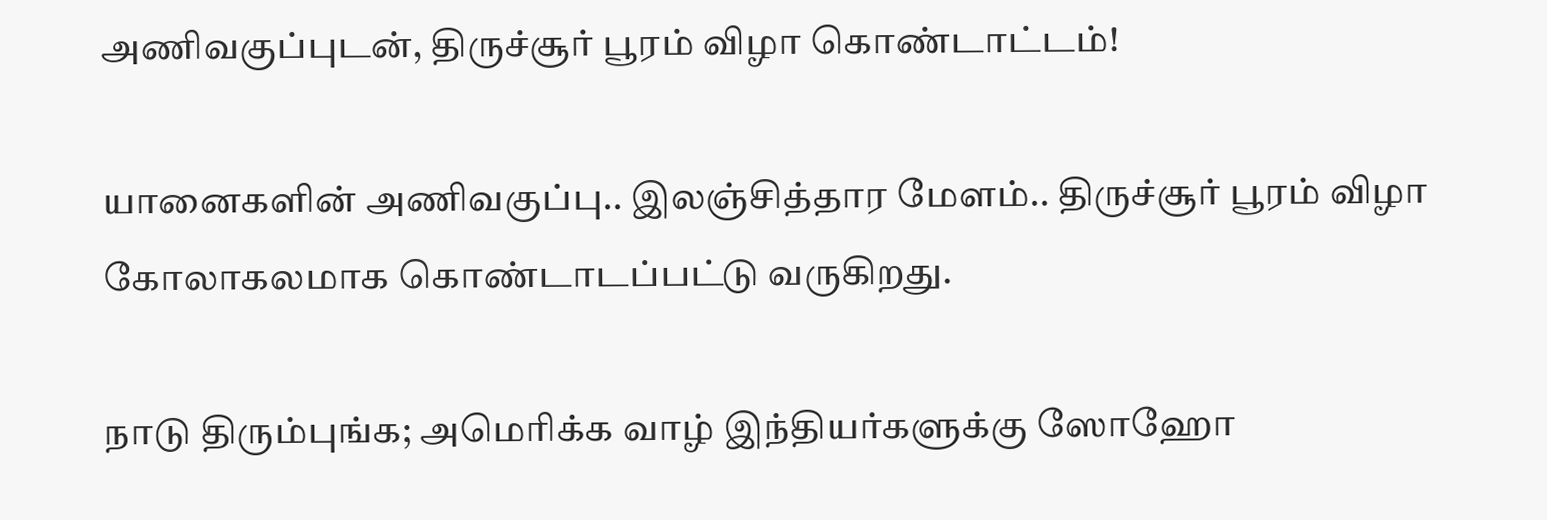அணிவகுப்புடன், திருச்சூர் பூரம் விழா கொண்டாட்டம்!

யானைகளின் அணிவகுப்பு.. இலஞ்சித்தார மேளம்.. திருச்சூர் பூரம் விழா கோலாகலமாக கொண்டாடப்பட்டு வருகிறது.

நாடு திரும்புங்க; அமெரிக்க வாழ் இந்தியர்களுக்கு ஸோஹோ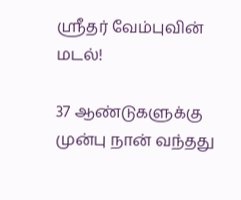ஸ்ரீதர் வேம்புவின் மடல்!

37 ஆண்டுகளுக்கு முன்பு நான் வந்தது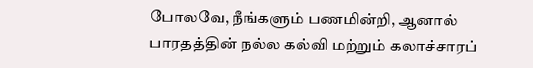போலவே, நீங்களும் பணமின்றி, ஆனால் பாரதத்தின் நல்ல கல்வி மற்றும் கலாச்சாரப்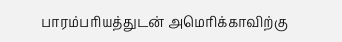பாரம்பரியத்துடன் அமெரிக்காவிற்கு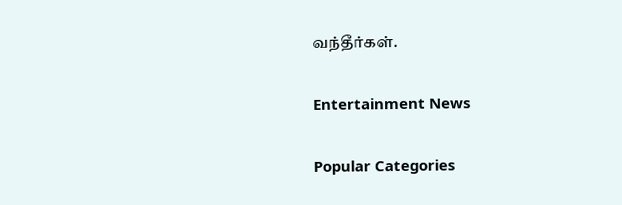வந்தீர்கள்.

Entertainment News

Popular Categories